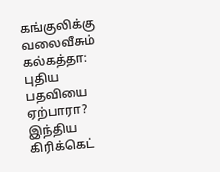கங்குலிக்கு வலைவீசும் கல்கத்தா: புதிய பதவியை ஏற்பாரா?
இந்திய கிரிக்கெட்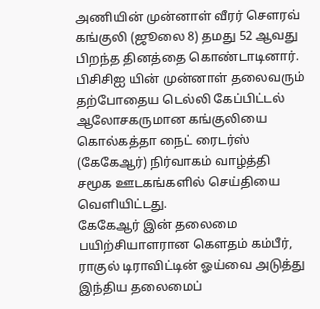அணியின் முன்னாள் வீரர் சௌரவ் கங்குலி (ஜூலை 8) தமது 52 ஆவது பிறந்த தினத்தை கொண்டாடினார்.
பிசிசிஐ யின் முன்னாள் தலைவரும் தற்போதைய டெல்லி கேப்பிட்டல் ஆலோசகருமான கங்குலியை கொல்கத்தா நைட் ரைடர்ஸ் (கேகேஆர்) நிர்வாகம் வாழ்த்தி சமூக ஊடகங்களில் செய்தியை வெளியிட்டது.
கேகேஆர் இன் தலைமை பயிற்சியாளரான கெளதம் கம்பீர், ராகுல் டிராவிட்டின் ஓய்வை அடுத்து இந்திய தலைமைப்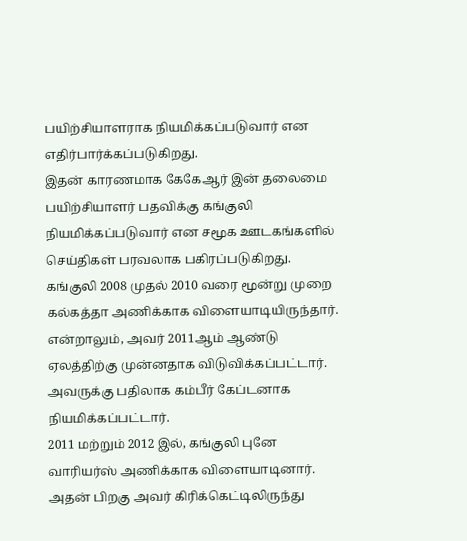பயிற்சியாளராக நியமிக்கப்படுவார் என எதிர்பார்க்கப்படுகிறது.
இதன் காரணமாக கேகேஆர் இன் தலைமை பயிற்சியாளர் பதவிக்கு கங்குலி நியமிக்கப்படுவார் என சமூக ஊடகங்களில் செய்திகள் பரவலாக பகிரப்படுகிறது.
கங்குலி 2008 முதல் 2010 வரை மூன்று முறை கல்கத்தா அணிக்காக விளையாடியிருந்தார்.
என்றாலும், அவர் 2011ஆம் ஆண்டு ஏலத்திற்கு முன்னதாக விடுவிக்கப்பட்டார். அவருக்கு பதிலாக கம்பீர் கேப்டனாக நியமிக்கப்பட்டார்.
2011 மற்றும் 2012 இல், கங்குலி புனே வாரியர்ஸ் அணிக்காக விளையாடினார். அதன் பிறகு அவர் கிரிக்கெட்டிலிருந்து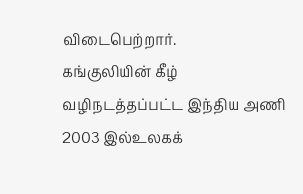விடைபெற்றார்.
கங்குலியின் கீழ் வழிநடத்தப்பட்ட இந்திய அணி 2003 இல்உலகக்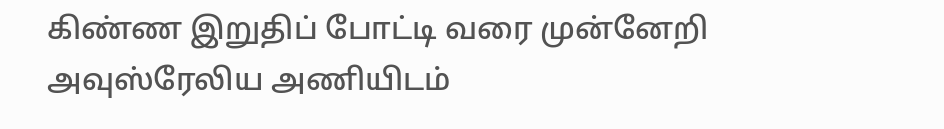கிண்ண இறுதிப் போட்டி வரை முன்னேறி அவுஸ்ரேலிய அணியிடம்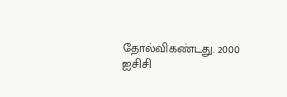தோல்விகண்டது. 2000 ஐசிசி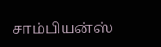சாம்பியன்ஸ்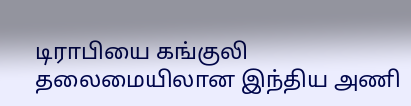டிராபியை கங்குலி தலைமையிலான இந்திய அணி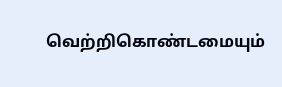வெற்றிகொண்டமையும்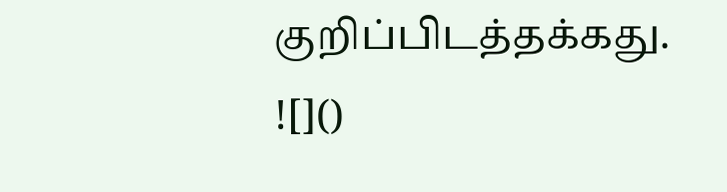குறிப்பிடத்தக்கது.
![]()